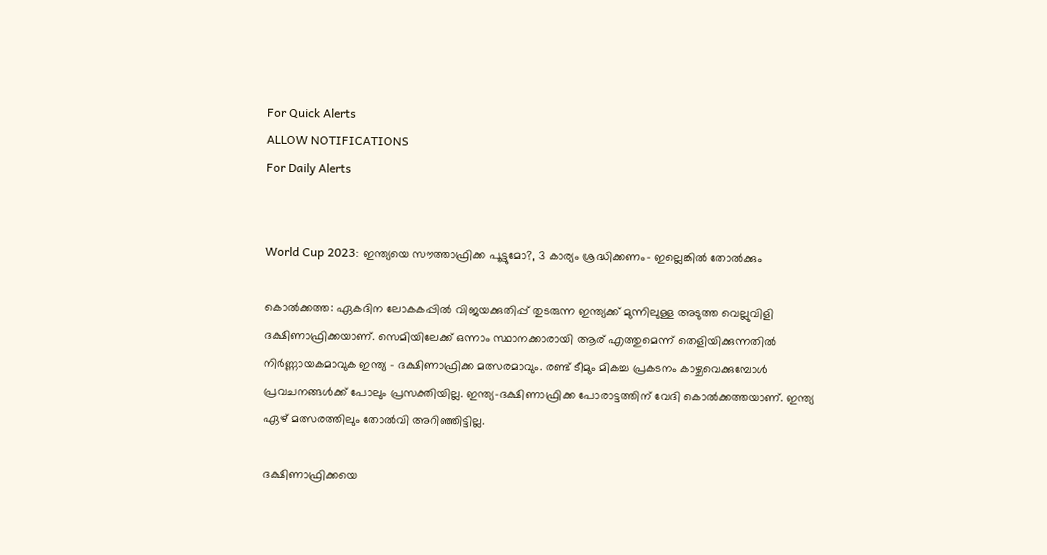For Quick Alerts
ALLOW NOTIFICATIONS
For Daily Alerts


World Cup 2023: ഇന്ത്യയെ സൗത്താഫ്രിക്ക പൂട്ടുമോ?, 3 കാര്യം ശ്രദ്ധിക്കണം- ഇല്ലെങ്കില്‍ തോല്‍ക്കും

കൊല്‍ക്കത്ത: ഏകദിന ലോകകപ്പില്‍ വിജയക്കുതിപ്പ് തുടരുന്ന ഇന്ത്യക്ക് മുന്നിലുള്ള അടുത്ത വെല്ലുവിളി ദക്ഷിണാഫ്രിക്കയാണ്. സെമിയിലേക്ക് ഒന്നാം സ്ഥാനക്കാരായി ആര് എത്തുമെന്ന് തെളിയിക്കുന്നതില്‍ നിര്‍ണ്ണായകമാവുക ഇന്ത്യ - ദക്ഷിണാഫ്രിക്ക മത്സരമാവും. രണ്ട് ടീമും മികച്ച പ്രകടനം കാഴ്ചവെക്കുമ്പോള്‍ പ്രവചനങ്ങള്‍ക്ക് പോലും പ്രസക്തിയില്ല. ഇന്ത്യ-ദക്ഷിണാഫ്രിക്ക പോരാട്ടത്തിന് വേദി കൊല്‍ക്കത്തയാണ്. ഇന്ത്യ ഏഴ് മത്സരത്തിലും തോല്‍വി അറിഞ്ഞിട്ടില്ല.

ദക്ഷിണാഫ്രിക്കയെ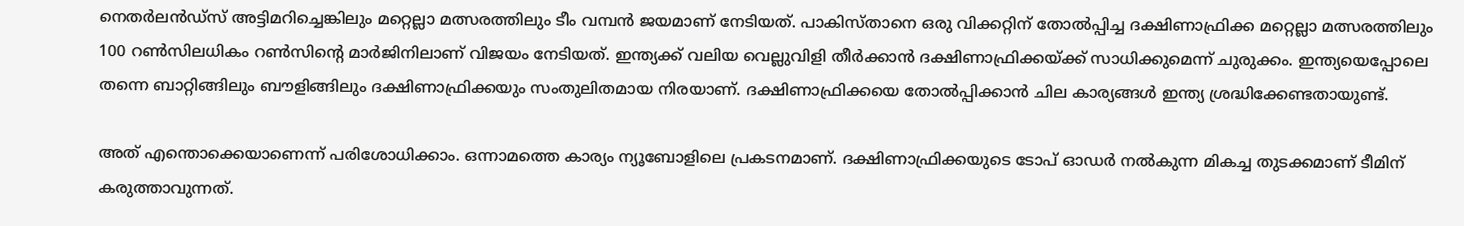നെതര്‍ലന്‍ഡ്‌സ് അട്ടിമറിച്ചെങ്കിലും മറ്റെല്ലാ മത്സരത്തിലും ടീം വമ്പന്‍ ജയമാണ് നേടിയത്. പാകിസ്താനെ ഒരു വിക്കറ്റിന് തോല്‍പ്പിച്ച ദക്ഷിണാഫ്രിക്ക മറ്റെല്ലാ മത്സരത്തിലും 100 റണ്‍സിലധികം റണ്‍സിന്റെ മാര്‍ജിനിലാണ് വിജയം നേടിയത്. ഇന്ത്യക്ക് വലിയ വെല്ലുവിളി തീര്‍ക്കാന്‍ ദക്ഷിണാഫ്രിക്കയ്ക്ക് സാധിക്കുമെന്ന് ചുരുക്കം. ഇന്ത്യയെപ്പോലെ തന്നെ ബാറ്റിങ്ങിലും ബൗളിങ്ങിലും ദക്ഷിണാഫ്രിക്കയും സംതുലിതമായ നിരയാണ്. ദക്ഷിണാഫ്രിക്കയെ തോല്‍പ്പിക്കാന്‍ ചില കാര്യങ്ങള്‍ ഇന്ത്യ ശ്രദ്ധിക്കേണ്ടതായുണ്ട്.

അത് എന്തൊക്കെയാണെന്ന് പരിശോധിക്കാം. ഒന്നാമത്തെ കാര്യം ന്യൂബോളിലെ പ്രകടനമാണ്. ദക്ഷിണാഫ്രിക്കയുടെ ടോപ് ഓഡര്‍ നല്‍കുന്ന മികച്ച തുടക്കമാണ് ടീമിന് കരുത്താവുന്നത്.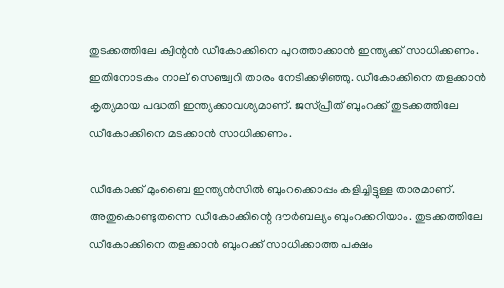തുടക്കത്തിലേ ക്വിന്റന്‍ ഡീകോക്കിനെ പുറത്താക്കാന്‍ ഇന്ത്യക്ക് സാധിക്കണം. ഇതിനോടകം നാല് സെഞ്ച്വറി താരം നേടിക്കഴിഞ്ഞു. ഡീകോക്കിനെ തളക്കാന്‍ കൃത്യമായ പദ്ധതി ഇന്ത്യക്കാവശ്യമാണ്. ജസ്പ്രീത് ബുംറക്ക് തുടക്കത്തിലേ ഡീകോക്കിനെ മടക്കാന്‍ സാധിക്കണം.

ഡീകോക്ക് മുംബൈ ഇന്ത്യന്‍സില്‍ ബുംറക്കൊപ്പം കളിച്ചിട്ടുള്ള താരമാണ്. അതുകൊണ്ടുതന്നെ ഡീകോക്കിന്റെ ദൗര്‍ബല്യം ബുംറക്കറിയാം. തുടക്കത്തിലേ ഡീകോക്കിനെ തളക്കാന്‍ ബുംറക്ക് സാധിക്കാത്ത പക്ഷം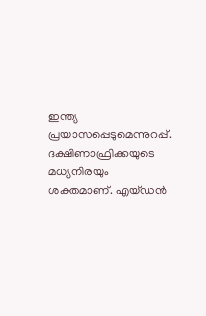ഇന്ത്യ പ്രയാസപ്പെടുമെന്നുറപ്പ്. ദക്ഷിണാഫ്രിക്കയുടെ മധ്യനിരയും ശക്തമാണ്. എയ്ഡന്‍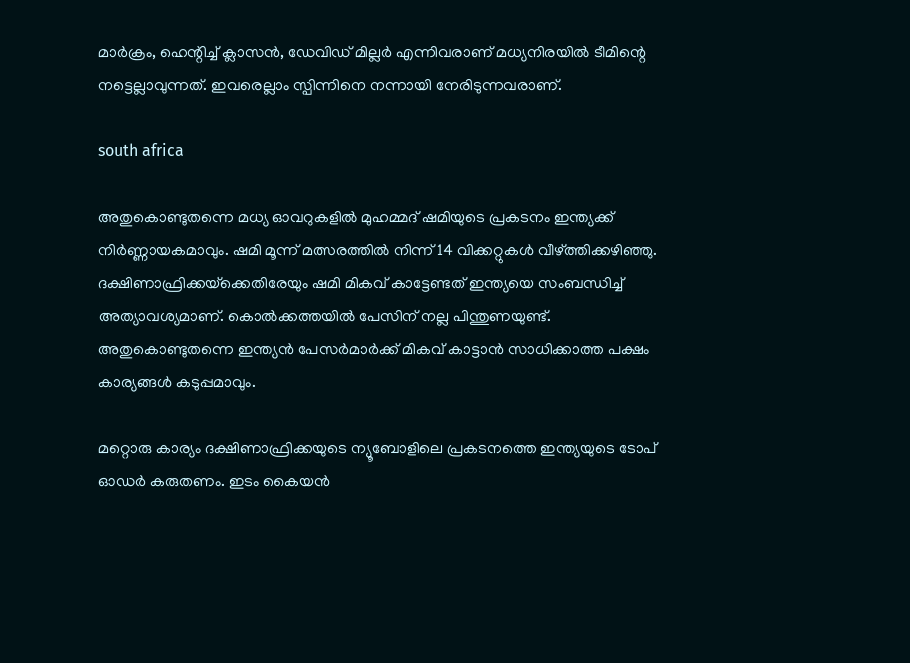മാര്‍ക്രം, ഹെന്റിച്ച് ക്ലാസന്‍, ഡേവിഡ് മില്ലര്‍ എന്നിവരാണ് മധ്യനിരയില്‍ ടീമിന്റെ നട്ടെല്ലാവുന്നത്. ഇവരെല്ലാം സ്പിന്നിനെ നന്നായി നേരിടുന്നവരാണ്.

south africa

അതുകൊണ്ടുതന്നെ മധ്യ ഓവറുകളില്‍ മുഹമ്മദ് ഷമിയുടെ പ്രകടനം ഇന്ത്യക്ക് നിര്‍ണ്ണായകമാവും. ഷമി മൂന്ന് മത്സരത്തില്‍ നിന്ന് 14 വിക്കറ്റുകള്‍ വീഴ്ത്തിക്കഴിഞ്ഞു. ദക്ഷിണാഫ്രിക്കയ്‌ക്കെതിരേയും ഷമി മികവ് കാട്ടേണ്ടത് ഇന്ത്യയെ സംബന്ധിച്ച് അത്യാവശ്യമാണ്. കൊല്‍ക്കത്തയില്‍ പേസിന് നല്ല പിന്തുണയുണ്ട്. അതുകൊണ്ടുതന്നെ ഇന്ത്യന്‍ പേസര്‍മാര്‍ക്ക് മികവ് കാട്ടാന്‍ സാധിക്കാത്ത പക്ഷം കാര്യങ്ങള്‍ കടുപ്പമാവും.

മറ്റൊരു കാര്യം ദക്ഷിണാഫ്രിക്കയുടെ ന്യൂബോളിലെ പ്രകടനത്തെ ഇന്ത്യയുടെ ടോപ് ഓഡര്‍ കരുതണം. ഇടം കൈയന്‍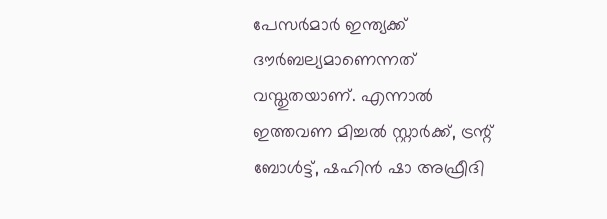പേസര്‍മാര്‍ ഇന്ത്യക്ക് ദൗര്‍ബല്യമാണെന്നത് വസ്തുതയാണ്. എന്നാല്‍ ഇത്തവണ മിച്ചല്‍ സ്റ്റാര്‍ക്ക്, ട്രന്റ് ബോള്‍ട്ട്, ഷഹിന്‍ ഷാ അഫ്രീദി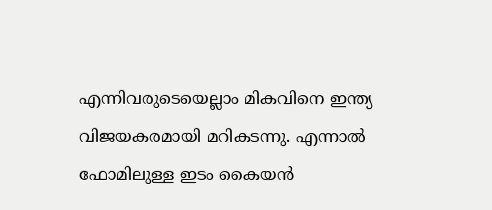എന്നിവരുടെയെല്ലാം മികവിനെ ഇന്ത്യ വിജയകരമായി മറികടന്നു. എന്നാല്‍ ഫോമിലുള്ള ഇടം കൈയന്‍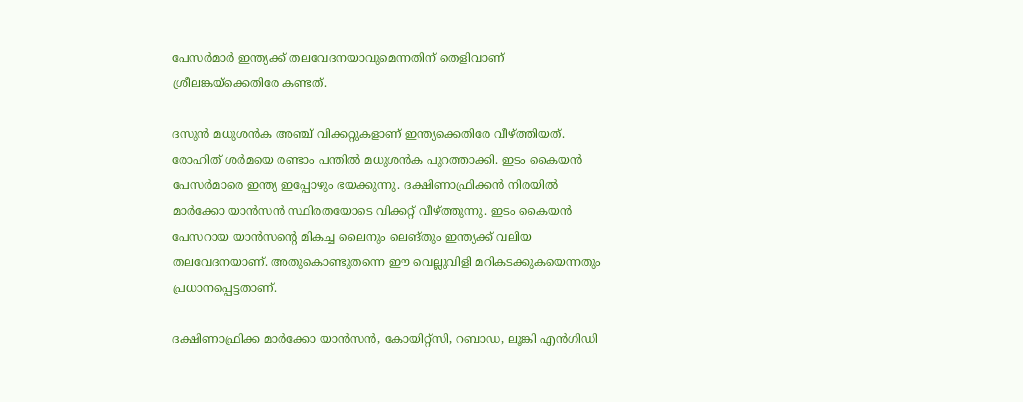പേസര്‍മാര്‍ ഇന്ത്യക്ക് തലവേദനയാവുമെന്നതിന് തെളിവാണ് ശ്രീലങ്കയ്‌ക്കെതിരേ കണ്ടത്.

ദസുന്‍ മധുശന്‍ക അഞ്ച് വിക്കറ്റുകളാണ് ഇന്ത്യക്കെതിരേ വീഴ്ത്തിയത്. രോഹിത് ശര്‍മയെ രണ്ടാം പന്തില്‍ മധുശന്‍ക പുറത്താക്കി. ഇടം കൈയന്‍ പേസര്‍മാരെ ഇന്ത്യ ഇപ്പോഴും ഭയക്കുന്നു. ദക്ഷിണാഫ്രിക്കന്‍ നിരയില്‍ മാര്‍ക്കോ യാന്‍സന്‍ സ്ഥിരതയോടെ വിക്കറ്റ് വീഴ്ത്തുന്നു. ഇടം കൈയന്‍ പേസറായ യാന്‍സന്റെ മികച്ച ലൈനും ലെങ്തും ഇന്ത്യക്ക് വലിയ തലവേദനയാണ്. അതുകൊണ്ടുതന്നെ ഈ വെല്ലുവിളി മറികടക്കുകയെന്നതും പ്രധാനപ്പെട്ടതാണ്.

ദക്ഷിണാഫ്രിക്ക മാര്‍ക്കോ യാന്‍സന്‍, കോയിറ്റ്‌സി, റബാഡ, ലൂങ്കി എന്‍ഗിഡി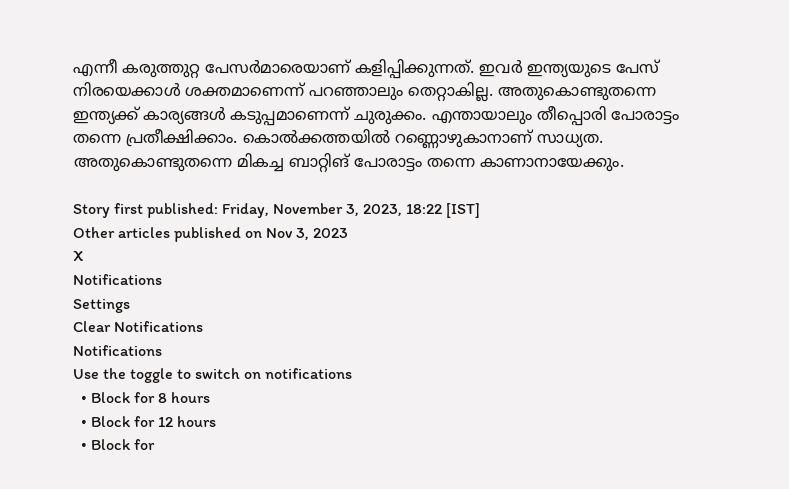എന്നീ കരുത്തുറ്റ പേസര്‍മാരെയാണ് കളിപ്പിക്കുന്നത്. ഇവര്‍ ഇന്ത്യയുടെ പേസ് നിരയെക്കാള്‍ ശക്തമാണെന്ന് പറഞ്ഞാലും തെറ്റാകില്ല. അതുകൊണ്ടുതന്നെ ഇന്ത്യക്ക് കാര്യങ്ങള്‍ കടുപ്പമാണെന്ന് ചുരുക്കം. എന്തായാലും തീപ്പൊരി പോരാട്ടം തന്നെ പ്രതീക്ഷിക്കാം. കൊല്‍ക്കത്തയില്‍ റണ്ണൊഴുകാനാണ് സാധ്യത. അതുകൊണ്ടുതന്നെ മികച്ച ബാറ്റിങ് പോരാട്ടം തന്നെ കാണാനായേക്കും.

Story first published: Friday, November 3, 2023, 18:22 [IST]
Other articles published on Nov 3, 2023
X
Notifications
Settings
Clear Notifications
Notifications
Use the toggle to switch on notifications
  • Block for 8 hours
  • Block for 12 hours
  • Block for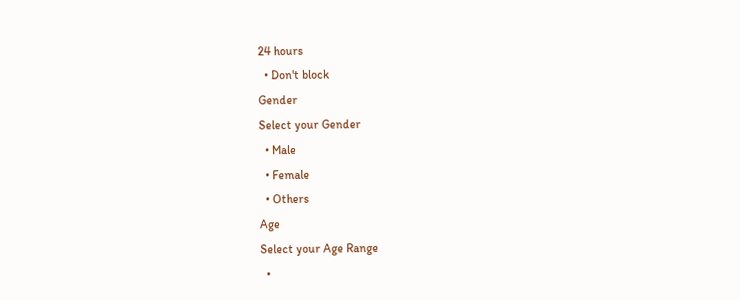24 hours
  • Don't block
Gender
Select your Gender
  • Male
  • Female
  • Others
Age
Select your Age Range
  •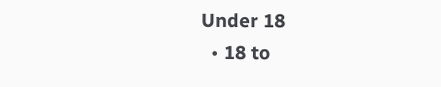Under 18
  • 18 to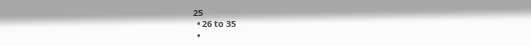25
  • 26 to 35
  •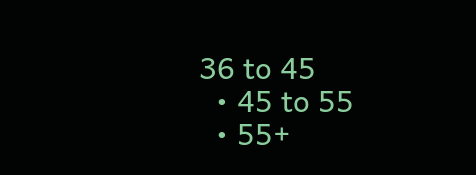36 to 45
  • 45 to 55
  • 55+